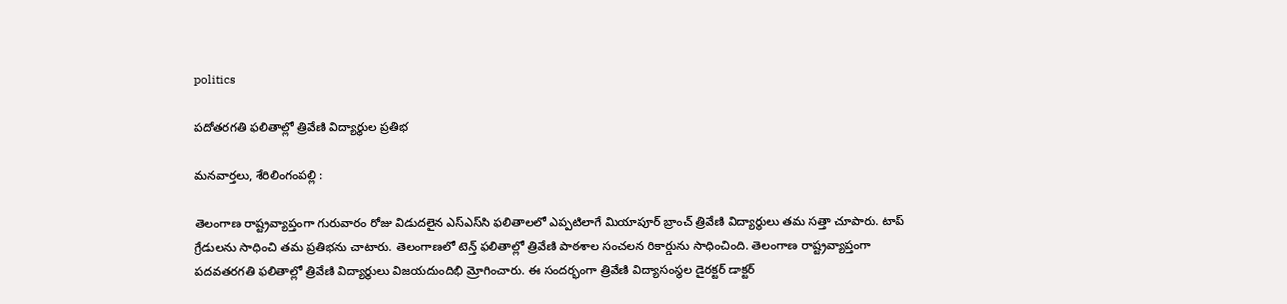politics

పదోతరగతి ఫలితాల్లో త్రివేణి విద్యార్థుల ప్రతిభ

మనవార్తలు, శేరిలింగంపల్లి :

తెలంగాణ రాష్ట్రవ్యాప్తంగా గురువారం రోజు విడుదలైన ఎస్‌ఎస్‌సి ఫలితాలలో ఎప్పటిలాగే మియాపూర్‌ బ్రాంచ్‌ త్రివేణి విద్యార్థులు తమ సత్తా చూపారు. టాప్‌ గ్రేడులను సాధించి తమ ప్రతిభను చాటారు. తెలంగాణలో టెన్త్ ఫలితాల్లో త్రివేణి పాఠశాల సంచలన రికార్డును సాధించింది. తెలంగాణ రాష్ట్రవ్యాప్తంగా పదవతరగతి ఫలితాల్లో త్రివేణి విద్యార్థులు విజయదుందిభి మ్రోగించారు. ఈ సందర్భంగా త్రివేణి విద్యాసంస్థల డైరక్టర్‌ డాక్టర్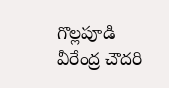గొల్లపూడి వీరేంద్ర చౌదరి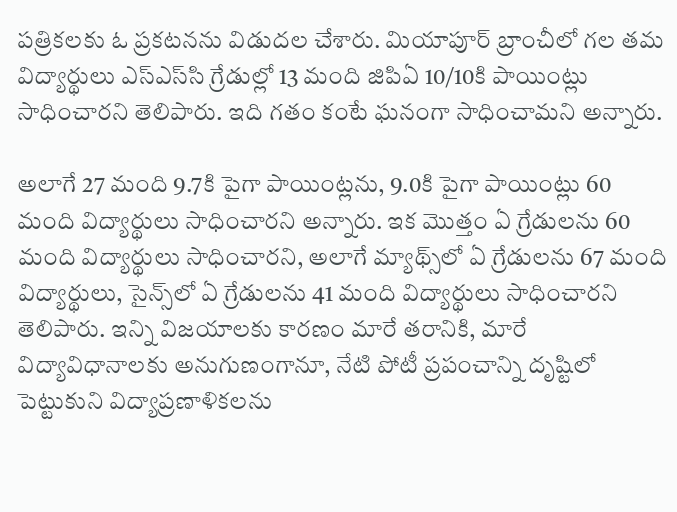పత్రికలకు ఓ ప్రకటనను విడుదల చేశారు. మియాపూర్‌ బ్రాంచీలో గల తమ విద్యార్థులు ఎస్‌ఎస్‌సి గ్రేడుల్లో 13 మంది జిపిఏ 10/10కి పాయింట్లు సాధించారని తెలిపారు. ఇది గతం కంటే ఘనంగా సాధించామని అన్నారు.

అలాగే 27 మంది 9.7కి పైగా పాయింట్లను, 9.0కి పైగా పాయింట్లు 60 మంది విద్యార్థులు సాధించారని అన్నారు. ఇక మొత్తం ఏ గ్రేడులను 60 మంది విద్యార్థులు సాధించారని, అలాగే మ్యాథ్స్‌లో ఏ గ్రేడులను 67 మంది విద్యార్థులు, సైన్స్‌లో ఏ గ్రేడులను 41 మంది విద్యార్థులు సాధించారని తెలిపారు. ఇన్ని విజయాలకు కారణం మారే తరానికి, మారే విద్యావిధానాలకు అనుగుణంగానూ, నేటి పోటీ ప్రపంచాన్ని దృష్టిలో పెట్టుకుని విద్యాప్రణాళికలను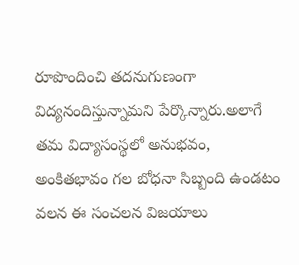రూపొందించి తదనుగుణంగా విద్యనందిస్తున్నామని పేర్కొన్నారు.అలాగే తమ విద్యాసంస్థలో అనుభవం, అంకితభావం గల బోధనా సిబ్బంది ఉండటం వలన ఈ సంచలన విజయాలు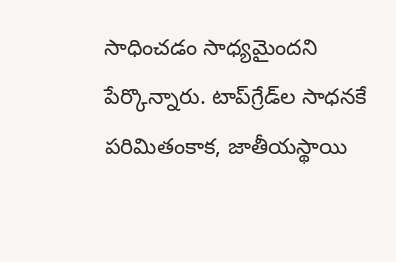సాధించడం సాధ్యమైందని పేర్కొన్నారు. టాప్‌గ్రేడ్‌ల సాధనకే పరిమితంకాక, జాతీయస్థాయి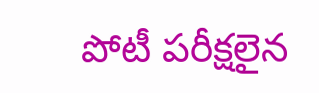పోటీ పరీక్షలైన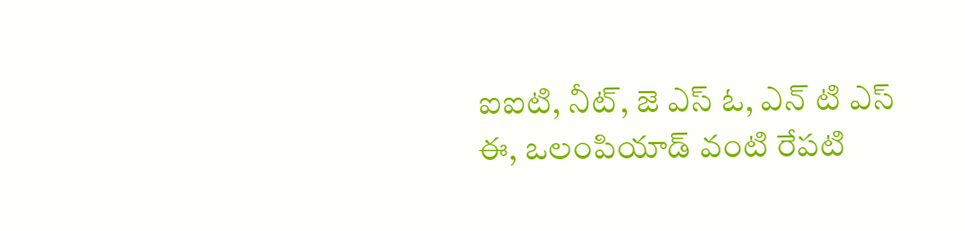ఐఐటి, నీట్, జె ఎస్ ఓ, ఎన్ టి ఎస్ ఈ, ఒలంపియాడ్ వంటి రేపటి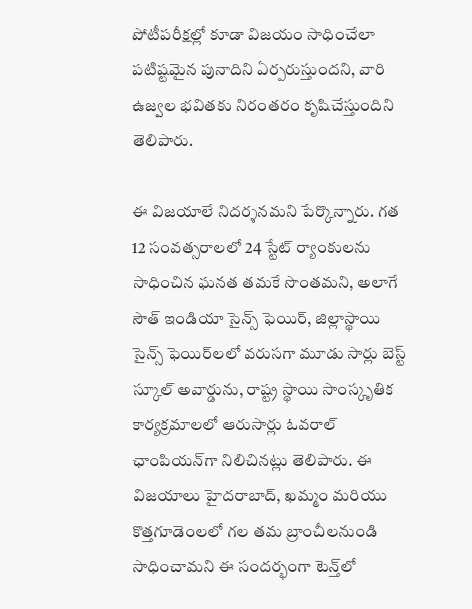పోటీపరీక్షల్లో కూడా విజయం సాధించేలా పటిష్టమైన పునాదిని ఏర్పరుస్తుందని, వారి ఉజ్వల భవితకు నిరంతరం కృషిచేస్తుందిని తెలిపారు.

ఈ విజయాలే నిదర్శనమని పేర్కొన్నారు. గత 12 సంవత్సరాలలో 24 స్టేట్‌ ర్యాంకులను సాధించిన ఘనత తమకే సొంతమని, అలాగే సౌత్‌ ఇండియా సైన్స్‌ ఫెయిర్‌, జిల్లాస్థాయి సైన్స్‌ ఫెయిర్‌లలో వరుసగా మూడు సార్లు బెస్ట్‌ స్కూల్‌ అవార్డును, రాష్ట్ర స్థాయి సాంస్కృతిక కార్యక్రమాలలో ఆరుసార్లు ఓవరాల్‌ ఛాంపియన్‌గా నిలిచినట్లు తెలిపారు. ఈ విజయాలు హైదరాబాద్‌, ఖమ్మం మరియు కొత్తగూడెంలలో గల తమ బ్రాంచీలనుండి సాధించామని ఈ సందర్భంగా టెన్త్‌లో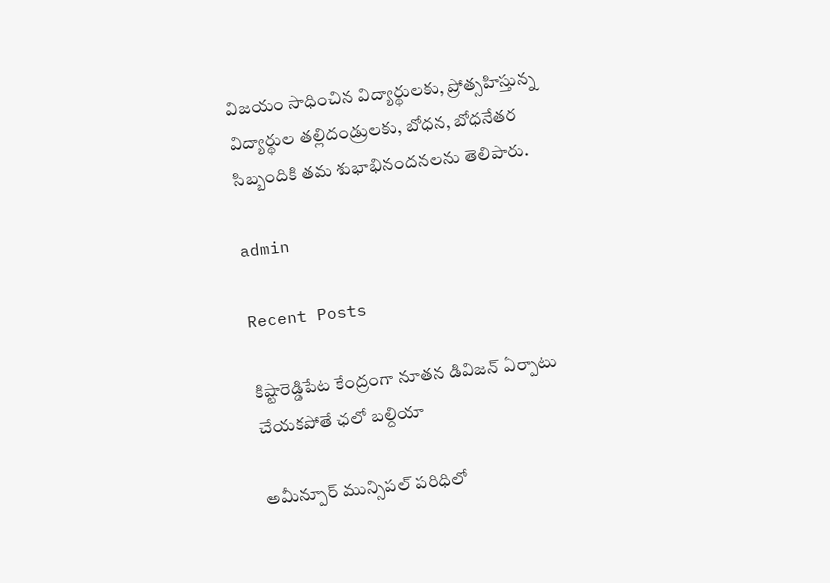విజయం సాధించిన విద్యార్థులకు, ప్రోత్సహిస్తున్న విద్యార్థుల తల్లిదండ్రులకు, బోధన, బోధనేతర సిబ్బందికి తమ శుభాభినందనలను తెలిపారు.

admin

Recent Posts

కిష్టారెడ్డిపేట కేంద్రంగా నూతన డివిజన్ ఏర్పాటు చేయకపోతే ఛలో బల్దియా

అమీన్పూర్ మున్సిపల్ పరిధిలో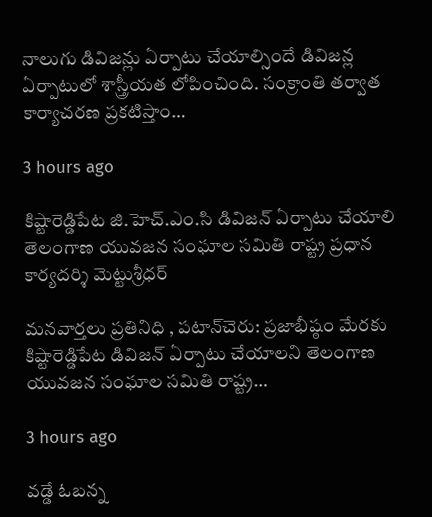నాలుగు డివిజన్లు ఏర్పాటు చేయాల్సిందే డివిజన్ల ఏర్పాటులో శాస్త్రీయత లోపించింది. సంక్రాంతి తర్వాత కార్యాచరణ ప్రకటిస్తాం…

3 hours ago

కిష్టారెడ్డిపేట జి.హెచ్.ఎం.సి డివిజన్ ఏర్పాటు చేయాలి తెలంగాణ యువజన సంఘాల సమితి రాష్ట్ర ప్రధాన కార్యదర్శి మెట్టుశ్రీధర్

మనవార్తలు ప్రతినిధి , పటాన్‌చెరు: ప్రజాభీష్ఠం మేరకు కిష్టారెడ్డిపేట డివిజన్ ఏర్పాటు చేయాలని తెలంగాణ యువజన సంఘాల సమితి రాష్ట్ర…

3 hours ago

వడ్డే ఓబన్న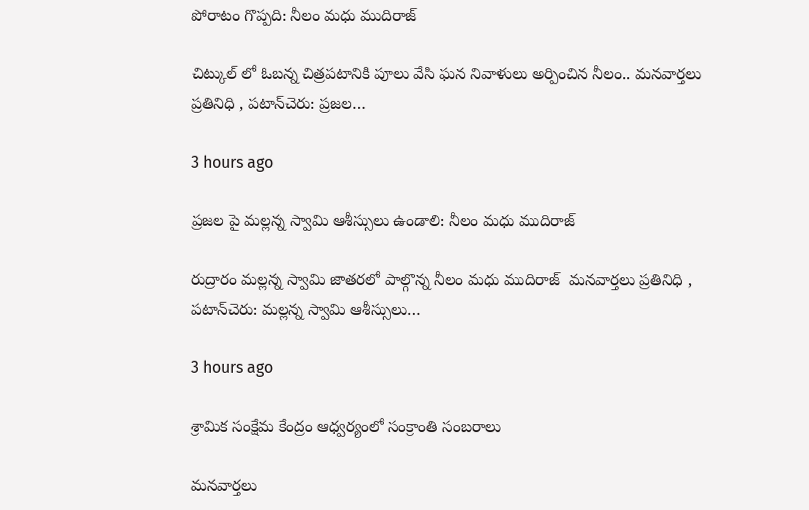పోరాటం గొప్పది: నీలం మధు ముదిరాజ్

చిట్కుల్ లో ఓబన్న చిత్రపటానికి పూలు వేసి ఘన నివాళులు అర్పించిన నీలం.. మనవార్తలు ప్రతినిధి , పటాన్‌చెరు: ప్రజల…

3 hours ago

ప్రజల పై మల్లన్న స్వామి ఆశీస్సులు ఉండాలి: నీలం మధు ముదిరాజ్

రుద్రారం మల్లన్న స్వామి జాతరలో పాల్గొన్న నీలం మధు ముదిరాజ్  మనవార్తలు ప్రతినిధి , పటాన్‌చెరు: మల్లన్న స్వామి ఆశీస్సులు…

3 hours ago

శ్రామిక సంక్షేమ కేంద్రం ఆధ్వర్యంలో సంక్రాంతి సంబరాలు

మనవార్తలు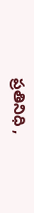ప్రతినిధి ,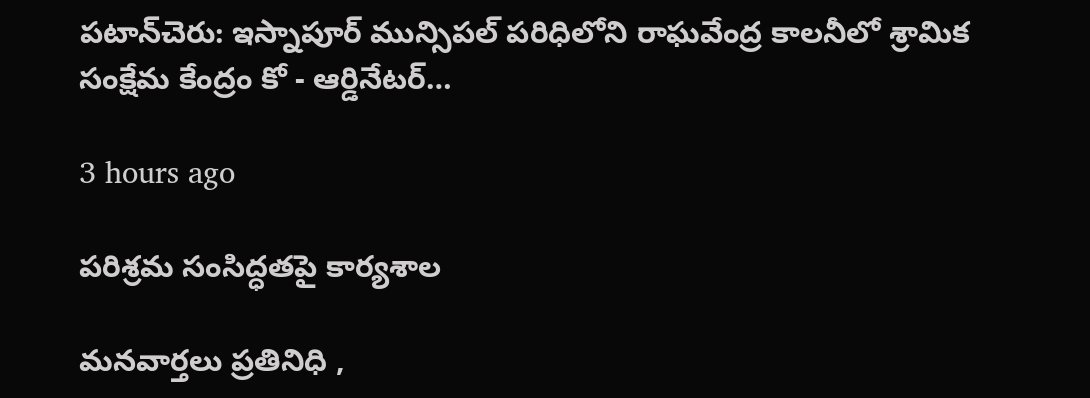పటాన్‌చెరు: ఇస్నాపూర్ మున్సిపల్ పరిధిలోని రాఘవేంద్ర కాలనీలో శ్రామిక సంక్షేమ కేంద్రం కో - ఆర్డినేటర్…

3 hours ago

పరిశ్రమ సంసిద్ధతపై కార్యశాల

మనవార్తలు ప్రతినిధి ,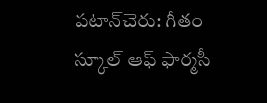పటాన్‌చెరు: గీతం స్కూల్ ఆఫ్ ఫార్మసీ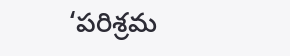‘పరిశ్రమ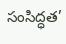సంసిద్ధత’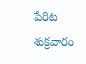పేరిట శుక్రవారం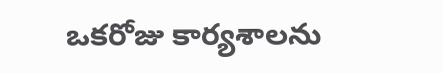ఒకరోజు కార్యశాలను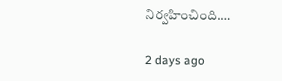నిర్వహించింది.…

2 days ago